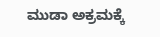ಮುಡಾ ಅಕ್ರಮಕ್ಕೆ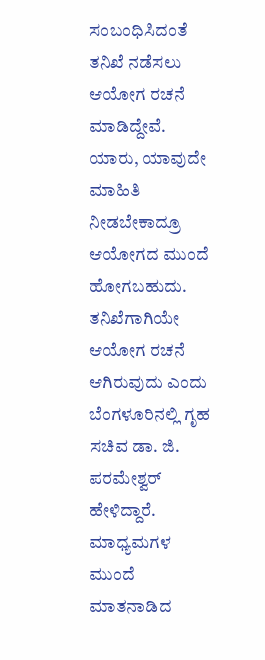ಸಂಬಂಧಿಸಿದಂತೆ ತನಿಖೆ ನಡೆಸಲು ಆಯೋಗ ರಚನೆ ಮಾಡಿದ್ದೇವೆ. ಯಾರು, ಯಾವುದೇ ಮಾಹಿತಿ ನೀಡಬೇಕಾದ್ರೂ ಆಯೋಗದ ಮುಂದೆ ಹೋಗಬಹುದು. ತನಿಖೆಗಾಗಿಯೇ ಆಯೋಗ ರಚನೆ ಆಗಿರುವುದು ಎಂದು ಬೆಂಗಳೂರಿನಲ್ಲಿ ಗೃಹ ಸಚಿವ ಡಾ. ಜಿ. ಪರಮೇಶ್ವರ್ ಹೇಳಿದ್ದಾರೆ. ಮಾಧ್ಯಮಗಳ ಮುಂದೆ ಮಾತನಾಡಿದ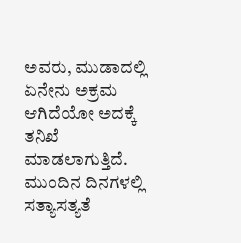ಅವರು, ಮುಡಾದಲ್ಲಿ ಏನೇನು ಅಕ್ರಮ ಆಗಿದೆಯೋ ಅದಕ್ಕೆ ತನಿಖೆ ಮಾಡಲಾಗುತ್ತಿದೆ. ಮುಂದಿನ ದಿನಗಳಲ್ಲಿ ಸತ್ಯಾಸತ್ಯತೆ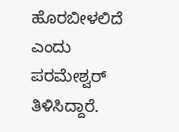ಹೊರಬೀಳಲಿದೆ ಎಂದು ಪರಮೇಶ್ವರ್ ತಿಳಿಸಿದ್ದಾರೆ.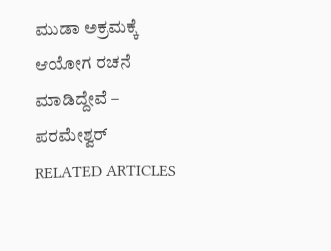ಮುಡಾ ಅಕ್ರಮಕ್ಕೆ ಆಯೋಗ ರಚನೆ ಮಾಡಿದ್ದೇವೆ – ಪರಮೇಶ್ವರ್
RELATED ARTICLES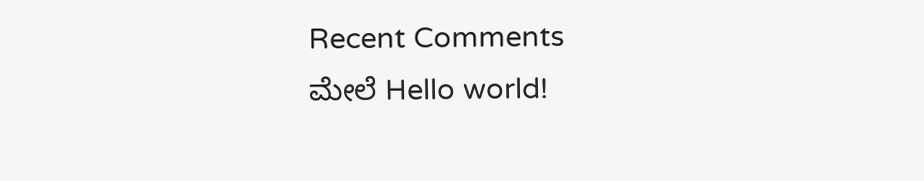Recent Comments
ಮೇಲೆ Hello world!